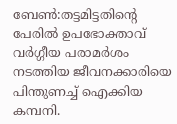ബേൺ:തട്ടമിട്ടതിന്റെ പേരിൽ ഉപഭോക്താവ് വർഗ്ഗീയ പരാമർശം നടത്തിയ ജീവനക്കാരിയെ പിന്തുണച്ച് ഐക്കിയ കമ്പനി.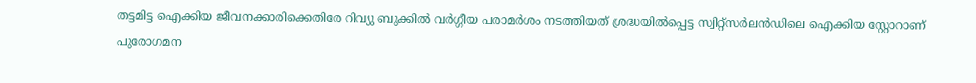തട്ടമിട്ട ഐക്കിയ ജീവനക്കാരിക്കെതിരേ റിവ്യു ബുക്കിൽ വർഗ്ഗീയ പരാമർശം നടത്തിയത് ശ്രദ്ധയിൽപ്പെട്ട സ്വിറ്റ്സർലൻഡിലെ ഐക്കിയ സ്റ്റോറാണ് പുരോഗമന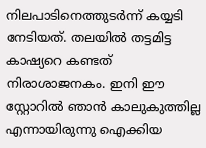നിലപാടിനെത്തുടർന്ന് കയ്യടി നേടിയത്. തലയിൽ തട്ടമിട്ട കാഷ്യറെ കണ്ടത് നിരാശാജനകം. ഇനി ഈ സ്റ്റോറിൽ ഞാൻ കാലുകുത്തില്ല എന്നായിരുന്നു ഐക്കിയ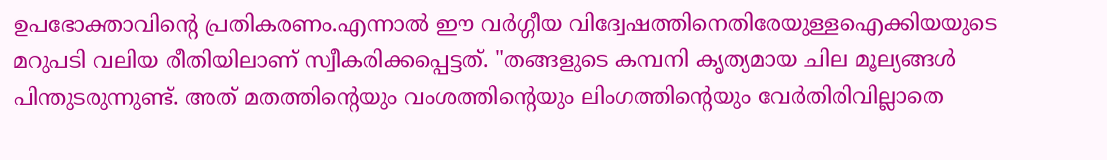ഉപഭോക്താവിന്റെ പ്രതികരണം.എന്നാൽ ഈ വർഗ്ഗീയ വിദ്വേഷത്തിനെതിരേയുള്ളഐക്കിയയുടെ മറുപടി വലിയ രീതിയിലാണ് സ്വീകരിക്കപ്പെട്ടത്. "തങ്ങളുടെ കമ്പനി കൃത്യമായ ചില മൂല്യങ്ങൾ പിന്തുടരുന്നുണ്ട്. അത് മതത്തിന്റെയും വംശത്തിന്റെയും ലിംഗത്തിന്റെയും വേർതിരിവില്ലാതെ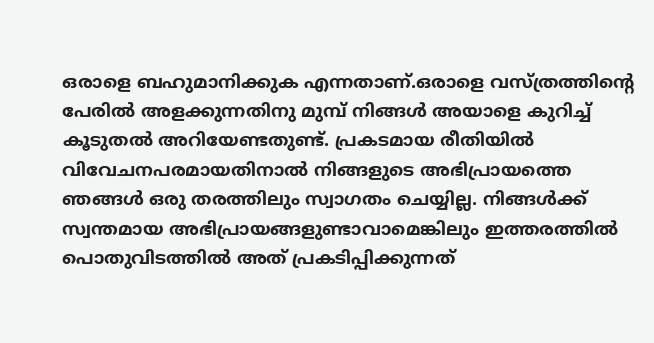ഒരാളെ ബഹുമാനിക്കുക എന്നതാണ്.ഒരാളെ വസ്ത്രത്തിന്റെ പേരിൽ അളക്കുന്നതിനു മുമ്പ് നിങ്ങൾ അയാളെ കുറിച്ച് കൂടുതൽ അറിയേണ്ടതുണ്ട്. പ്രകടമായ രീതിയിൽ വിവേചനപരമായതിനാൽ നിങ്ങളുടെ അഭിപ്രായത്തെ ഞങ്ങൾ ഒരു തരത്തിലും സ്വാഗതം ചെയ്യില്ല. നിങ്ങൾക്ക് സ്വന്തമായ അഭിപ്രായങ്ങളുണ്ടാവാമെങ്കിലും ഇത്തരത്തിൽ പൊതുവിടത്തിൽ അത് പ്രകടിപ്പിക്കുന്നത്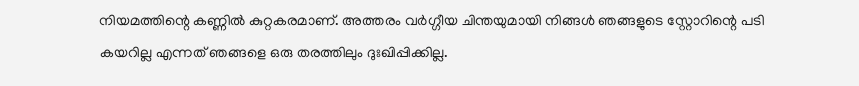നിയമത്തിന്റെ കണ്ണിൽ കുറ്റകരമാണ്. അത്തരം വർഗ്ഗീയ ചിന്തയുമായി നിങ്ങൾ ഞങ്ങളുടെ സ്റ്റോറിന്റെ പടി കയറില്ല എന്നത് ഞങ്ങളെ ഒരു തരത്തിലും ദുഃഖിപ്പിക്കില്ല.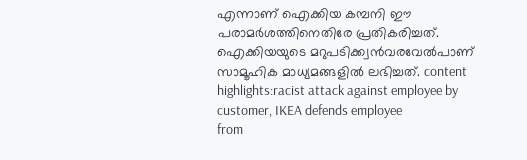എന്നാണ് ഐക്കിയ കമ്പനി ഈ പരാമർശത്തിനെതിരേ പ്രതികരിച്ചത്. ഐക്കിയയുടെ മറുപടിക്ക്വൻവരവേൽപാണ് സാമൂഹിക മാധ്യമങ്ങളിൽ ലഭിച്ചത്. content highlights:racist attack against employee by customer, IKEA defends employee
from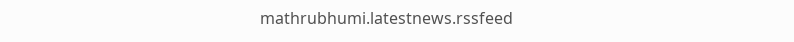mathrubhumi.latestnews.rssfeed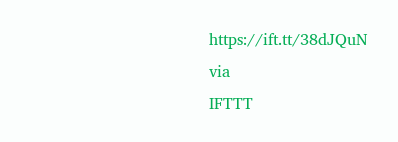https://ift.tt/38dJQuN
via
IFTTT